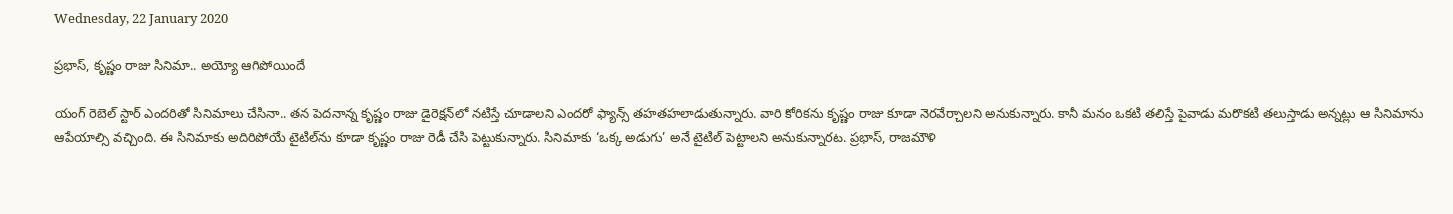Wednesday, 22 January 2020

ప్రభాస్, కృష్ణం రాజు సినిమా.. అయ్యో ఆగిపోయిందే

యంగ్ రెబెల్ స్టార్ ఎందరితో సినిమాలు చేసినా.. తన పెదనాన్న కృష్ణం రాజు డైరెక్షన్‌లో నటిస్తే చూడాలని ఎందరో ఫ్యాన్స్ తహతహలాడుతున్నారు. వారి కోరికను కృష్ణం రాజు కూడా నెరవేర్చాలని అనుకున్నారు. కానీ మనం ఒకటి తలిస్తే పైవాడు మరొకటి తలుస్తాడు అన్నట్లు ఆ సినిమాను ఆపేయాల్సి వచ్చింది. ఈ సినిమాకు అదిరిపోయే టైటిల్‌ను కూడా కృష్ణం రాజు రెడీ చేసి పెట్టుకున్నారు. సినిమాకు ‘ఒక్క అడుగు’ అనే టైటిల్ పెట్టాలని అనుకున్నారట. ప్రభాస్, రాజమౌళి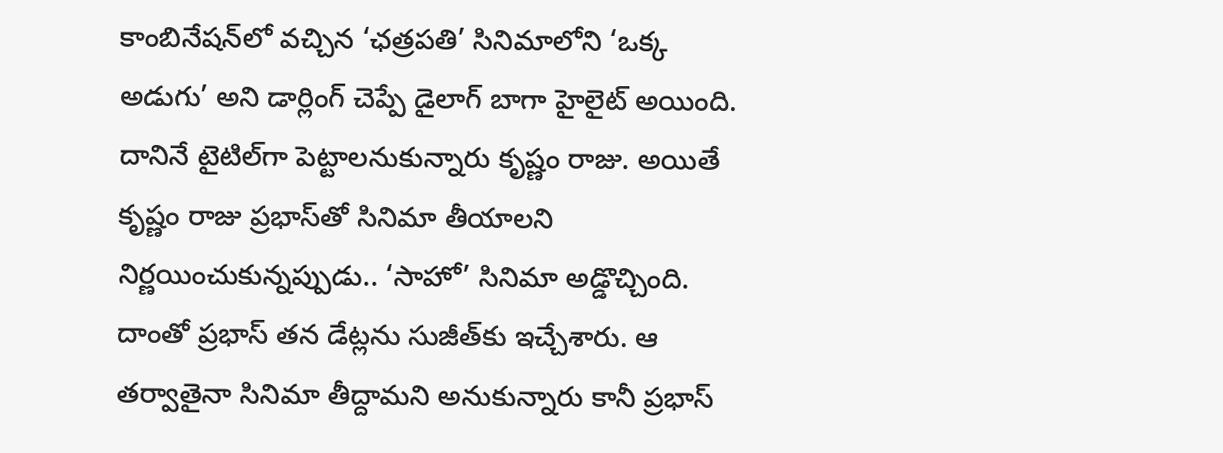కాంబినేషన్‌లో వచ్చిన ‘ఛత్రపతి’ సినిమాలోని ‘ఒక్క అడుగు’ అని డార్లింగ్ చెప్పే డైలాగ్ బాగా హైలైట్ అయింది. దానినే టైటిల్‌గా పెట్టాలనుకున్నారు కృష్ణం రాజు. అయితే కృష్ణం రాజు ప్రభాస్‌తో సినిమా తీయాలని నిర్ణయించుకున్నప్పుడు.. ‘సాహో’ సినిమా అడ్డొచ్చింది. దాంతో ప్రభాస్ తన డేట్లను సుజీత్‌కు ఇచ్చేశారు. ఆ తర్వాతైనా సినిమా తీద్దామని అనుకున్నారు కానీ ప్రభాస్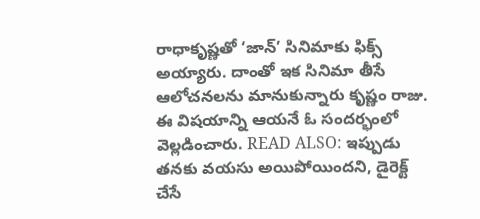రాధాకృష్ణతో ‘జాన్’ సినిమాకు ఫిక్స్ అయ్యారు. దాంతో ఇక సినిమా తీసే ఆలోచనలను మానుకున్నారు కృష్ణం రాజు. ఈ విషయాన్ని ఆయనే ఓ సందర్భంలో వెల్లడించారు. READ ALSO: ఇప్పుడు తనకు వయసు అయిపోయిందని, డైరెక్ట్ చేసే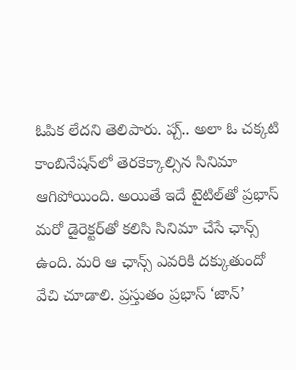ఓపిక లేదని తెలిపారు. ప్చ్.. అలా ఓ చక్కటి కాంబినేషన్‌లో తెరకెక్కాల్సిన సినిమా ఆగిపోయింది. అయితే ఇదే టైటిల్‌తో ప్రభాస్ మరో డైరెక్టర్‌తో కలిసి సినిమా చేసే ఛాన్స్ ఉంది. మరి ఆ ఛాన్స్ ఎవరికి దక్కుతుందో వేచి చూడాలి. ప్రస్తుతం ప్రభాస్ ‘జాన్’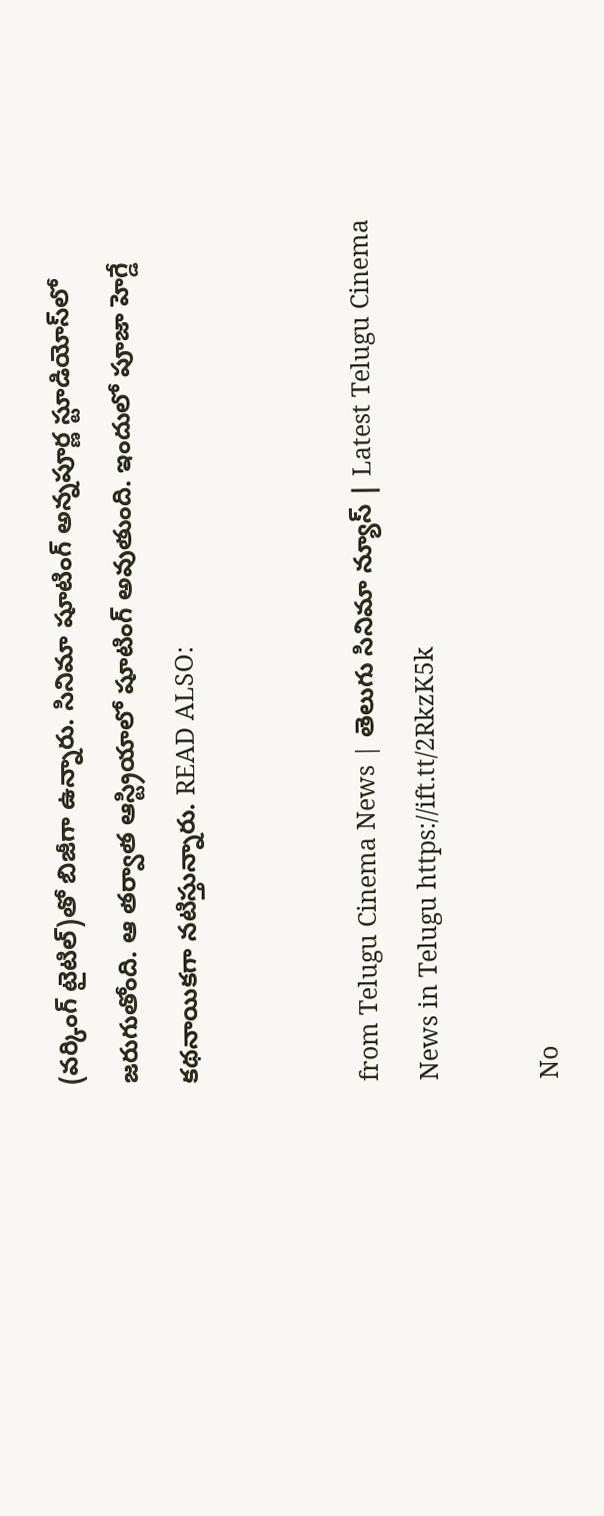(వర్కింగ్ టైటిల్)తో బిజీగా ఉన్నారు. సినిమా షూటింగ్ అన్నపూర్ణ స్టూడియోస్‌లో జరుగుతోంది. ఆ తర్వాత ఆస్ట్రియాలో షూటింగ్ అవుతుంది. ఇందులో పూజా హెగ్డే కథనాయికగా నటిస్తున్నారు. READ ALSO:


from Telugu Cinema News | తెలుగు సినిమా న్యూస్ | Latest Telugu Cinema News in Telugu https://ift.tt/2RkzK5k

No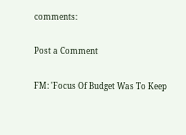comments:

Post a Comment

FM: 'Focus Of Budget Was To Keep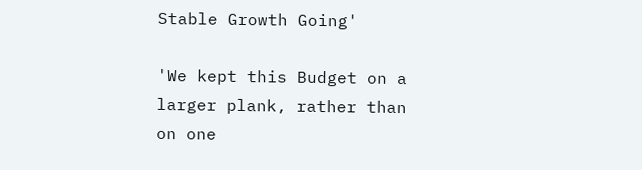Stable Growth Going'

'We kept this Budget on a larger plank, rather than on one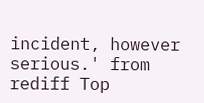incident, however serious.' from rediff Top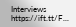Interviews https://ift.tt/F...